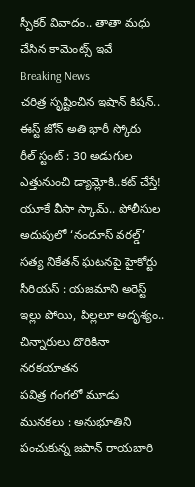స్పీకర్ వివాదం.. తాతా మధు చేసిన కామెంట్స్ ఇవే
Breaking News
చరిత్ర సృష్టించిన ఇషాన్ కిషన్.. ఈస్ట్ జోన్ అతి భారీ స్కోరు
రీల్ స్టంట్ : 30 అడుగుల ఎత్తునుంచి డ్యామ్లోకి..కట్ చేస్తే!
యూకే వీసా స్కామ్.. పోలీసుల అదుపులో ‘నందూస్ వరల్డ్’
సత్య నికేతన్ ఘటనపై హైకోర్టు సీరియస్ : యజమాని అరెస్ట్
ఇల్లు పోయి, పిల్లలూ అదృశ్యం.. చిన్నారులు దొరికినా నరకయాతన
పవిత్ర గంగలో మూడు మునకలు : అనుభూతిని పంచుకున్న జపాన్ రాయబారి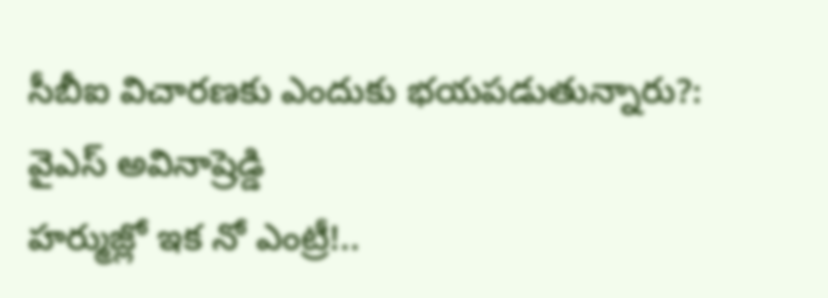సీబీఐ విచారణకు ఎందుకు భయపడుతున్నారు?: వైఎస్ అవినాష్రెడ్డి
హర్ముజ్లో ఇక నో ఎంట్రీ!..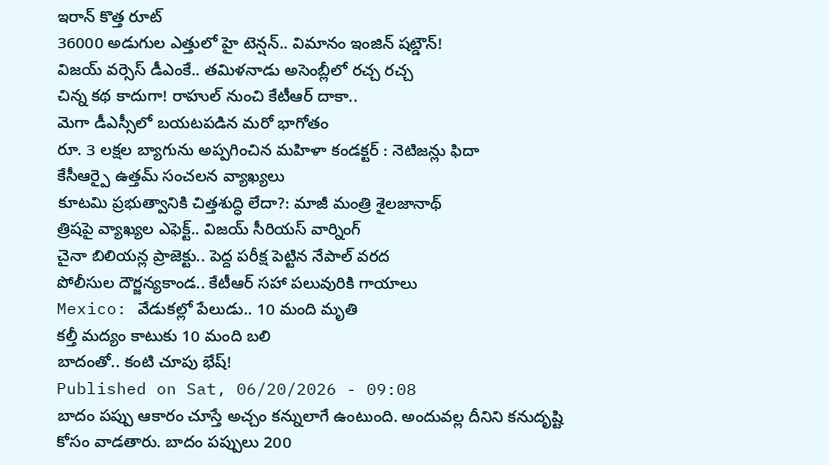ఇరాన్ కొత్త రూట్
36000 అడుగుల ఎత్తులో హై టెన్షన్.. విమానం ఇంజిన్ షట్డౌన్!
విజయ్ వర్సెస్ డీఎంకే.. తమిళనాడు అసెంబ్లీలో రచ్చ రచ్చ
చిన్న కథ కాదుగా! రాహుల్ నుంచి కేటీఆర్ దాకా..
మెగా డీఎస్సీలో బయటపడిన మరో భాగోతం
రూ. 3 లక్షల బ్యాగును అప్పగించిన మహిళా కండక్టర్ : నెటిజన్లు ఫిదా
కేసీఆర్పై ఉత్తమ్ సంచలన వ్యాఖ్యలు
కూటమి ప్రభుత్వానికి చిత్తశుద్ధి లేదా?: మాజీ మంత్రి శైలజానాథ్
త్రిషపై వ్యాఖ్యల ఎఫెక్ట్.. విజయ్ సీరియస్ వార్నింగ్
చైనా బిలియన్ల ప్రాజెక్టు.. పెద్ద పరీక్ష పెట్టిన నేపాల్ వరద
పోలీసుల దౌర్జన్యకాండ.. కేటీఆర్ సహా పలువురికి గాయాలు
Mexico: వేడుకల్లో పేలుడు.. 10 మంది మృతి
కల్తీ మద్యం కాటుకు 10 మంది బలి
బాదంతో.. కంటి చూపు భేష్!
Published on Sat, 06/20/2026 - 09:08
బాదం పప్పు ఆకారం చూస్తే అచ్చం కన్నులాగే ఉంటుంది. అందువల్ల దీనిని కనుదృష్టి కోసం వాడతారు. బాదం పప్పులు 200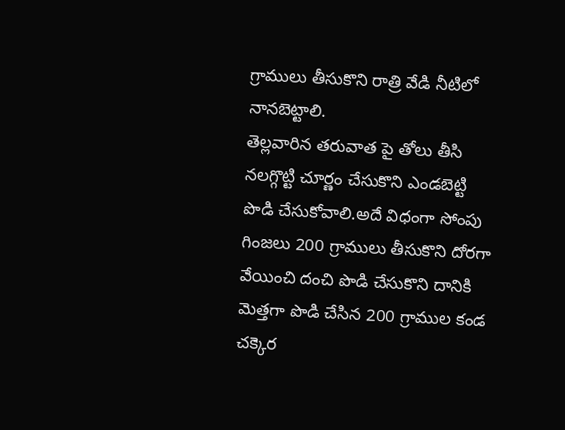గ్రాములు తీసుకొని రాత్రి వేడి నీటిలో నానబెట్టాలి.
తెల్లవారిన తరువాత పై తోలు తీసి నలగ్గొట్టి చూర్ణం చేసుకొని ఎండబెట్టి పొడి చేసుకోవాలి.అదే విధంగా సోంపు గింజలు 200 గ్రాములు తీసుకొని దోరగా వేయించి దంచి పొడి చేసుకొని దానికి మెత్తగా పొడి చేసిన 200 గ్రాముల కండ చక్కెర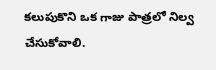కలుపుకొని ఒక గాజు పాత్రలో నిల్వ చేసుకోవాలి.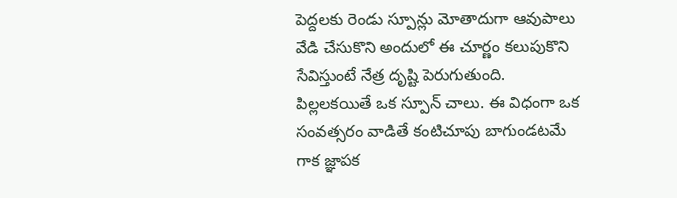పెద్దలకు రెండు స్పూన్లు మోతాదుగా ఆవుపాలు వేడి చేసుకొని అందులో ఈ చూర్ణం కలుపుకొని సేవిస్తుంటే నేత్ర దృష్టి పెరుగుతుంది. పిల్లలకయితే ఒక స్పూన్ చాలు. ఈ విధంగా ఒక సంవత్సరం వాడితే కంటిచూపు బాగుండటమే గాక జ్ఞాపక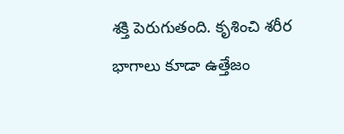శక్తి పెరుగుతంది. కృశించి శరీర భాగాలు కూడా ఉత్తేజం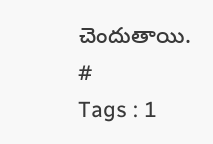చెందుతాయి.
#
Tags : 1